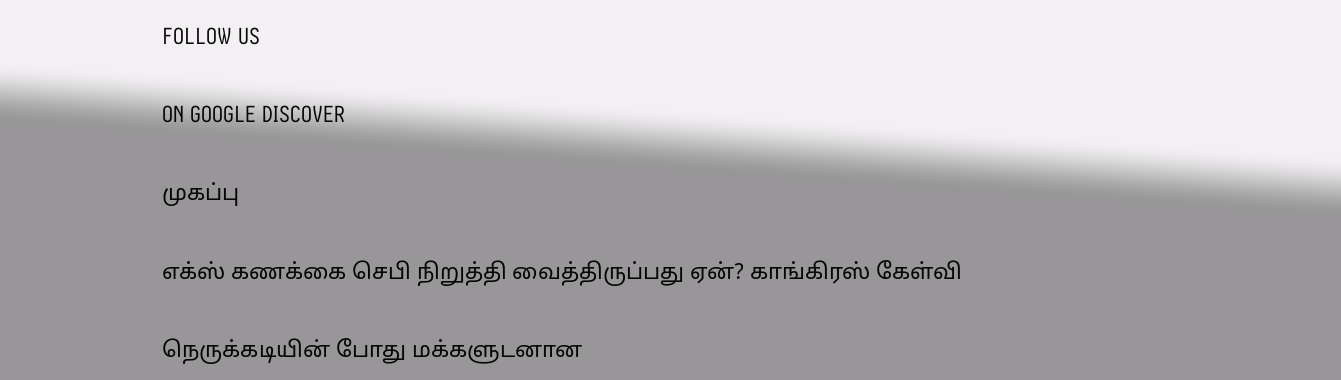FOLLOW US

ON GOOGLE DISCOVER

முகப்பு

எக்ஸ் கணக்கை செபி நிறுத்தி வைத்திருப்பது ஏன்? காங்கிரஸ் கேள்வி

நெருக்கடியின் போது மக்களுடனான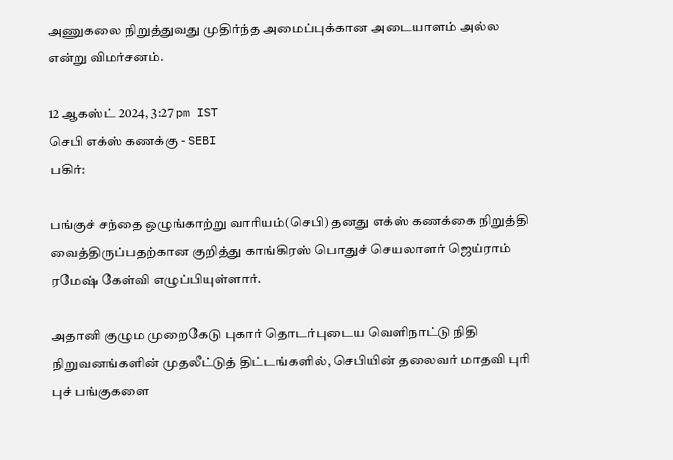அணுகலை நிறுத்துவது முதிர்ந்த அமைப்புக்கான அடையாளம் அல்ல என்று விமர்சனம்.

12 ஆகஸ்ட் 2024, 3:27 pm IST
செபி எக்ஸ் கணக்கு - SEBI
பகிர்:

பங்குச் சந்தை ஒழுங்காற்று வாரியம்(செபி) தனது எக்ஸ் கணக்கை நிறுத்தி வைத்திருப்பதற்கான குறித்து காங்கிரஸ் பொதுச் செயலாளர் ஜெய்ராம் ரமேஷ் கேள்வி எழுப்பியுள்ளார்.

அதானி குழும முறைகேடு புகார் தொடர்புடைய வெளிநாட்டு நிதி நிறுவனங்களின் முதலீட்டுத் திட்டங்களில், செபியின் தலைவர் மாதவி புரி புச் பங்குகளை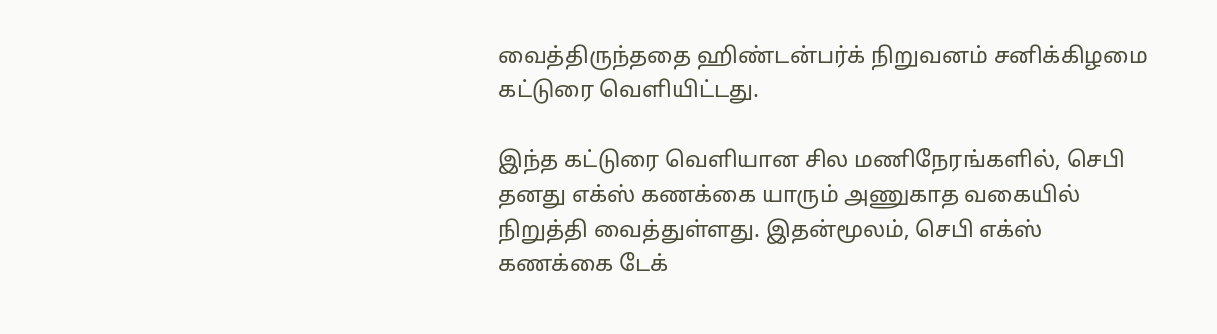வைத்திருந்ததை ஹிண்டன்பர்க் நிறுவனம் சனிக்கிழமை கட்டுரை வெளியிட்டது.

இந்த கட்டுரை வெளியான சில மணிநேரங்களில், செபி தனது எக்ஸ் கணக்கை யாரும் அணுகாத வகையில் நிறுத்தி வைத்துள்ளது. இதன்மூலம், செபி எக்ஸ் கணக்கை டேக்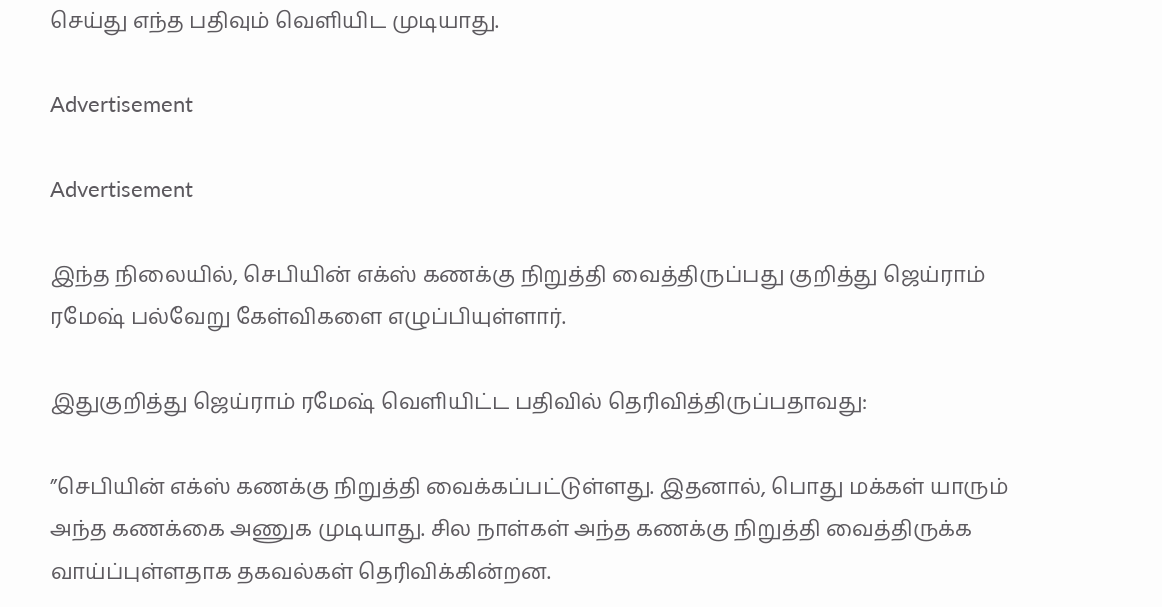செய்து எந்த பதிவும் வெளியிட முடியாது.

Advertisement

Advertisement

இந்த நிலையில், செபியின் எக்ஸ் கணக்கு நிறுத்தி வைத்திருப்பது குறித்து ஜெய்ராம் ரமேஷ் பல்வேறு கேள்விகளை எழுப்பியுள்ளார்.

இதுகுறித்து ஜெய்ராம் ரமேஷ் வெளியிட்ட பதிவில் தெரிவித்திருப்பதாவது:

”செபியின் எக்ஸ் கணக்கு நிறுத்தி வைக்கப்பட்டுள்ளது. இதனால், பொது மக்கள் யாரும் அந்த கணக்கை அணுக முடியாது. சில நாள்கள் அந்த கணக்கு நிறுத்தி வைத்திருக்க வாய்ப்புள்ளதாக தகவல்கள் தெரிவிக்கின்றன.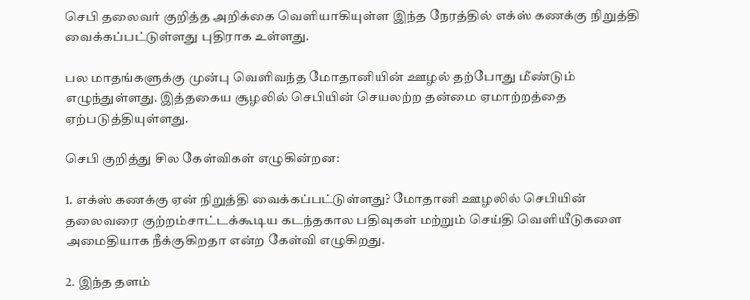செபி தலைவர் குறித்த அறிக்கை வெளியாகியுள்ள இந்த நேரத்தில் எக்ஸ் கணக்கு நிறுத்தி வைக்கப்பட்டுள்ளது புதிராக உள்ளது.

பல மாதங்களுக்கு முன்பு வெளிவந்த மோதானியின் ஊழல் தற்போது மீண்டும் எழுந்துள்ளது. இத்தகைய சூழலில் செபியின் செயலற்ற தன்மை ஏமாற்றத்தை ஏற்படுத்தியுள்ளது.

செபி குறித்து சில கேள்விகள் எழுகின்றன:

1. எக்ஸ் கணக்கு ஏன் நிறுத்தி வைக்கப்பட்டுள்ளது? மோதானி ஊழலில் செபியின் தலைவரை குற்றம்சாட்டக்கூடிய கடந்தகால பதிவுகள் மற்றும் செய்தி வெளியீடுகளை அமைதியாக நீக்குகிறதா என்ற கேள்வி எழுகிறது.

2. இந்த தளம்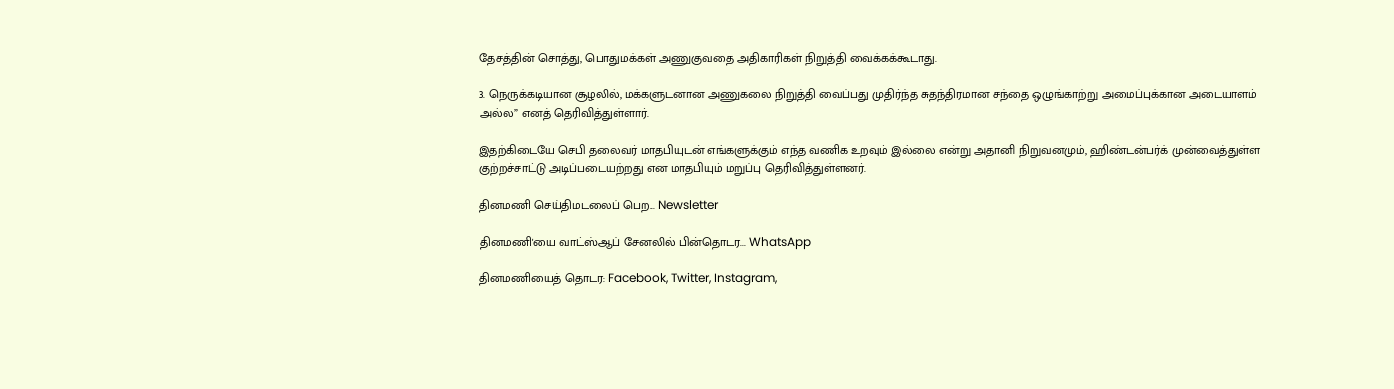தேசத்தின் சொத்து, பொதுமக்கள் அணுகுவதை அதிகாரிகள் நிறுத்தி வைக்கக்கூடாது.

3. நெருக்கடியான சூழலில், மக்களுடனான அணுகலை நிறுத்தி வைப்பது முதிர்ந்த சுதந்திரமான சந்தை ஒழுங்காற்று அமைப்புக்கான அடையாளம் அல்ல” எனத் தெரிவித்துள்ளார்.

இதற்கிடையே செபி தலைவர் மாதபியுடன் எங்களுக்கும் எந்த வணிக உறவும் இல்லை என்று அதானி நிறுவனமும், ஹிண்டன்பர்க் முன்வைத்துள்ள குற்றச்சாட்டு அடிப்படையற்றது என மாதபியும் மறுப்பு தெரிவித்துள்ளனர்.

தினமணி செய்திமடலைப் பெற... Newsletter

தினமணி'யை வாட்ஸ்ஆப் சேனலில் பின்தொடர... WhatsApp

தினமணியைத் தொடர: Facebook, Twitter, Instagram,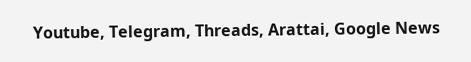Youtube, Telegram, Threads, Arattai, Google News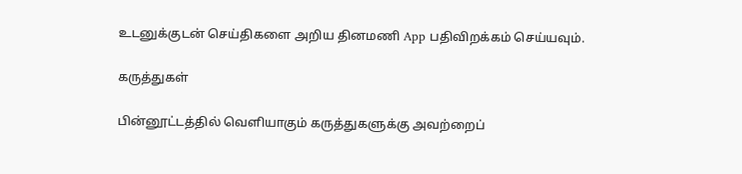உடனுக்குடன் செய்திகளை அறிய தினமணி App பதிவிறக்கம் செய்யவும்.

கருத்துகள்

பின்னூட்டத்தில் வெளியாகும் கருத்துகளுக்கு அவற்றைப்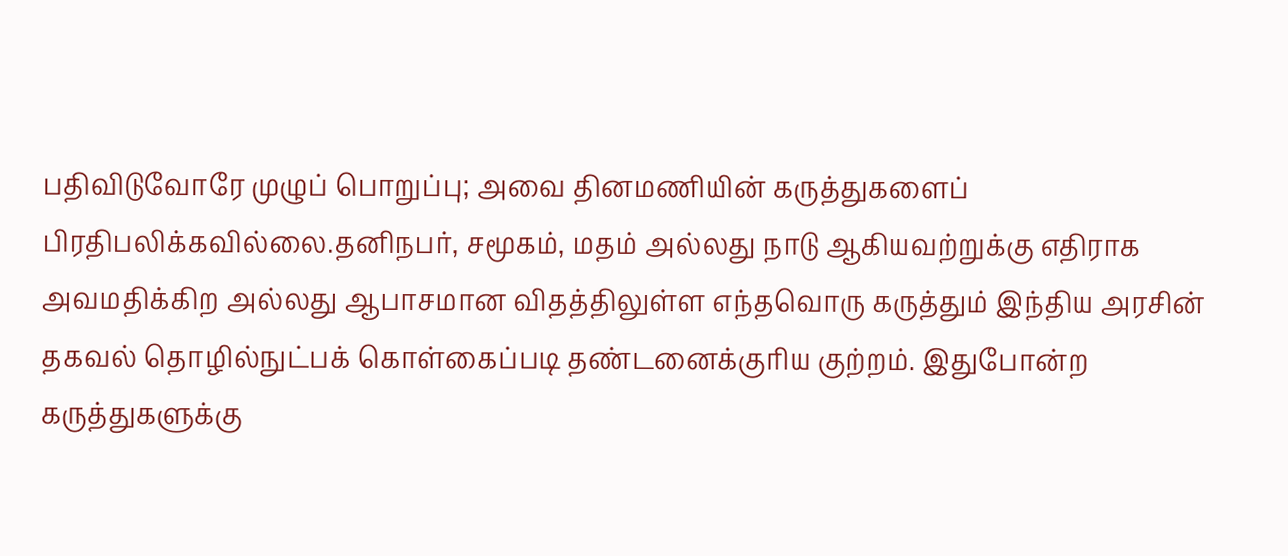பதிவிடுவோரே முழுப் பொறுப்பு; அவை தினமணியின் கருத்துகளைப் பிரதிபலிக்கவில்லை.தனிநபர், சமூகம், மதம் அல்லது நாடு ஆகியவற்றுக்கு எதிராக அவமதிக்கிற அல்லது ஆபாசமான விதத்திலுள்ள எந்தவொரு கருத்தும் இந்திய அரசின் தகவல் தொழில்நுட்பக் கொள்கைப்படி தண்டனைக்குரிய குற்றம். இதுபோன்ற கருத்துகளுக்கு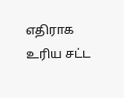எதிராக உரிய சட்ட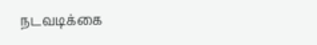நடவடிக்கை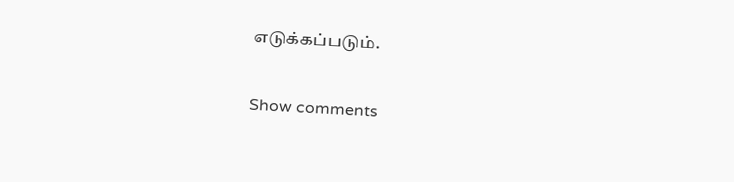எடுக்கப்படும்.

Show comments